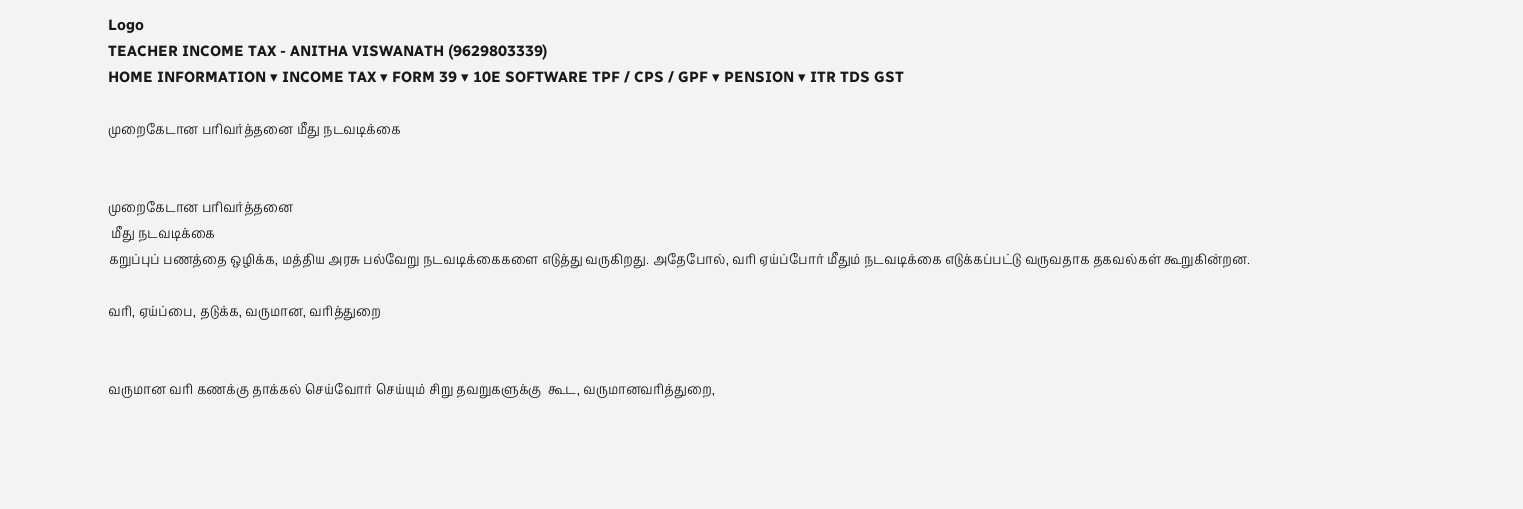Logo
TEACHER INCOME TAX - ANITHA VISWANATH (9629803339)
HOME INFORMATION ▾ INCOME TAX ▾ FORM 39 ▾ 10E SOFTWARE TPF / CPS / GPF ▾ PENSION ▾ ITR TDS GST

முறைகேடான பரிவர்த்தனை மீது நடவடிக்கை


முறைகேடான பரிவர்த்தனை
 மீது நடவடிக்கை
கறுப்புப் பணத்தை ஒழிக்க, மத்திய அரசு பல்வேறு நடவடிக்கைகளை எடுத்து வருகிறது. அதேபோல், வரி ஏய்ப்போர் மீதும் நடவடிக்கை எடுக்கப்பட்டு வருவதாக தகவல்கள் கூறுகின்றன.

வரி, ஏய்ப்பை, தடுக்க, வருமான, வரித்துறை


வருமான வரி கணக்கு தாக்கல் செய்வோர் செய்யும் சிறு தவறுகளுக்கு  கூட, வருமானவரித்துறை,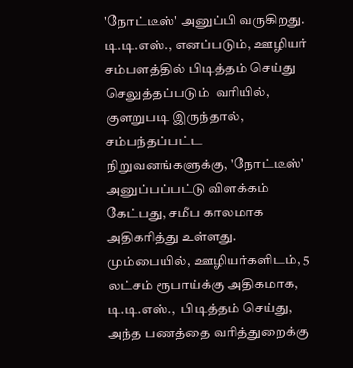'நோட்டீஸ்' அனுப்பி வருகிறது. டி.டி.எஸ்., எனப்படும், ஊழியர் சம்பளத்தில் பிடித்தம் செய்து செலுத்தப்படும்  வரியில், குளறுபடி இருந்தால், சம்பந்தப்பட்ட நிறுவனங்களுக்கு, 'நோட்டீஸ்'  அனுப்பப்பட்டு விளக்கம் கேட்பது, சமீப காலமாக அதிகரித்து உள்ளது. மும்பையில், ஊழியர்களிடம், 5 லட்சம் ரூபாய்க்கு அதிகமாக, டி.டி.எஸ்.,  பிடித்தம் செய்து, அந்த பணத்தை வரித்துறைக்கு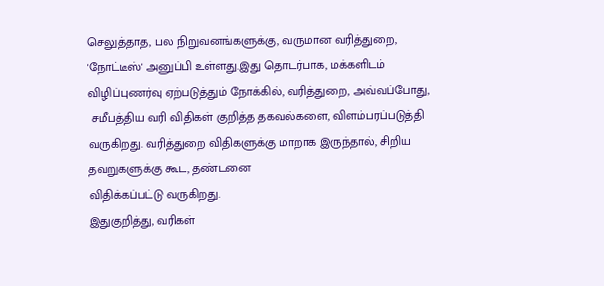செலுத்தாத, பல நிறுவனங்களுக்கு, வருமான வரித்துறை, 'நோட்டீஸ்' அனுப்பி உள்ளது.இது தொடர்பாக, மக்களிடம் விழிப்புணர்வு ஏற்படுத்தும் நோக்கில், வரித்துறை, அவ்வப்போது,
 சமீபத்திய வரி விதிகள் குறித்த தகவல்களை, விளம்பரப்படுத்தி வருகிறது. வரித்துறை விதிகளுக்கு மாறாக இருந்தால், சிறிய தவறுகளுக்கு கூட, தண்டனை
விதிக்கப்பட்டு வருகிறது.
இதுகுறித்து, வரிகள்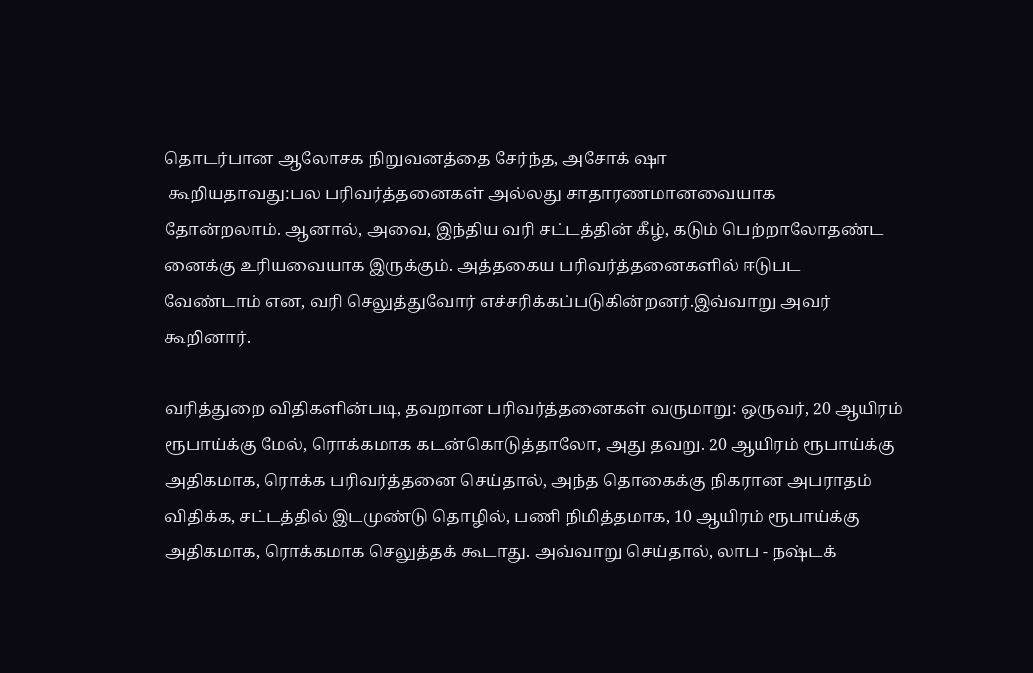தொடர்பான ஆலோசக நிறுவனத்தை சேர்ந்த, அசோக் ஷா
 கூறியதாவது:பல பரிவர்த்தனைகள் அல்லது சாதாரணமானவையாக
தோன்றலாம். ஆனால், அவை, இந்திய வரி சட்டத்தின் கீழ், கடும் பெற்றாலோதண்ட
னைக்கு உரியவையாக இருக்கும். அத்தகைய பரிவர்த்தனைகளில் ஈடுபட
வேண்டாம் என, வரி செலுத்துவோர் எச்சரிக்கப்படுகின்றனர்.இவ்வாறு அவர்
கூறினார்.

வரித்துறை விதிகளின்படி, தவறான பரிவர்த்தனைகள் வருமாறு: ஒருவர், 20 ஆயிரம் ரூபாய்க்கு மேல், ரொக்கமாக கடன்கொடுத்தாலோ, அது தவறு. 20 ஆயிரம் ரூபாய்க்கு அதிகமாக, ரொக்க பரிவர்த்தனை செய்தால், அந்த தொகைக்கு நிகரான அபராதம் விதிக்க, சட்டத்தில் இடமுண்டு தொழில், பணி நிமித்தமாக, 10 ஆயிரம் ரூபாய்க்கு அதிகமாக, ரொக்கமாக செலுத்தக் கூடாது. அவ்வாறு செய்தால், லாப - நஷ்டக்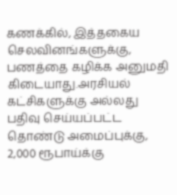கணக்கில், இத்தகைய செலவினங்களுக்கு, பணத்தை கழிக்க அனுமதி கிடையாது.அரசியல் கட்சிகளுக்கு அல்லது பதிவு செய்யப்பட்ட தொண்டு அமைப்புக்கு, 2,000 ரூபாய்க்கு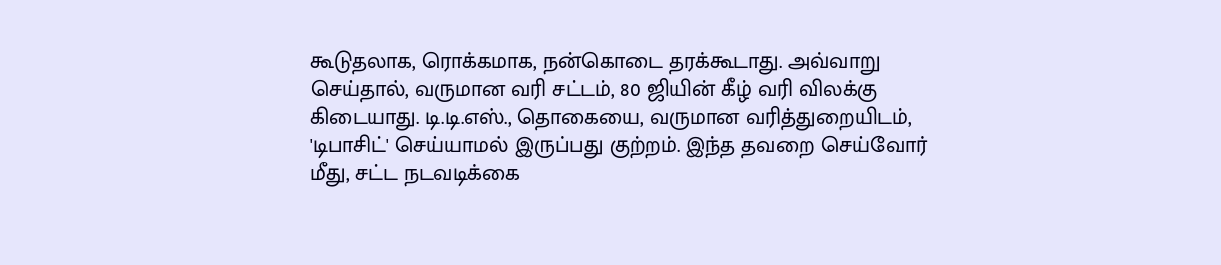கூடுதலாக, ரொக்கமாக, நன்கொடை தரக்கூடாது. அவ்வாறு செய்தால், வருமான வரி சட்டம், 80 ஜியின் கீழ் வரி விலக்கு கிடையாது. டி.டி.எஸ்., தொகையை, வருமான வரித்துறையிடம், 'டிபாசிட்' செய்யாமல் இருப்பது குற்றம். இந்த தவறை செய்வோர் மீது, சட்ட நடவடிக்கை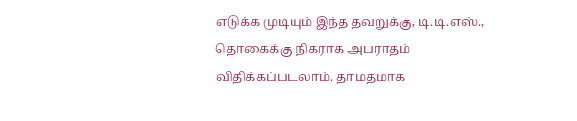எடுக்க முடியும் இந்த தவறுக்கு, டி.டி.எஸ்., தொகைக்கு நிகராக அபராதம் விதிக்கப்படலாம். தாமதமாக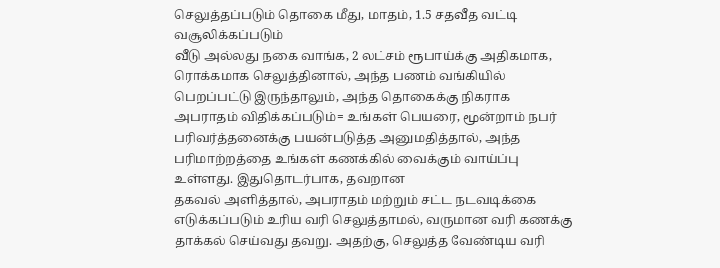செலுத்தப்படும் தொகை மீது, மாதம், 1.5 சதவீத வட்டி வசூலிக்கப்படும்
வீடு அல்லது நகை வாங்க, 2 லட்சம் ரூபாய்க்கு அதிகமாக, ரொக்கமாக செலுத்தினால், அந்த பணம் வங்கியில் பெறப்பட்டு இருந்தாலும், அந்த தொகைக்கு நிகராக அபராதம் விதிக்கப்படும்= உங்கள் பெயரை, மூன்றாம் நபர் பரிவர்த்தனைக்கு பயன்படுத்த அனுமதித்தால், அந்த பரிமாற்றத்தை உங்கள் கணக்கில் வைக்கும் வாய்ப்பு உள்ளது. இதுதொடர்பாக, தவறான
தகவல் அளித்தால், அபராதம் மற்றும் சட்ட நடவடிக்கை எடுக்கப்படும் உரிய வரி செலுத்தாமல், வருமான வரி கணக்கு தாக்கல் செய்வது தவறு. அதற்கு, செலுத்த வேண்டிய வரி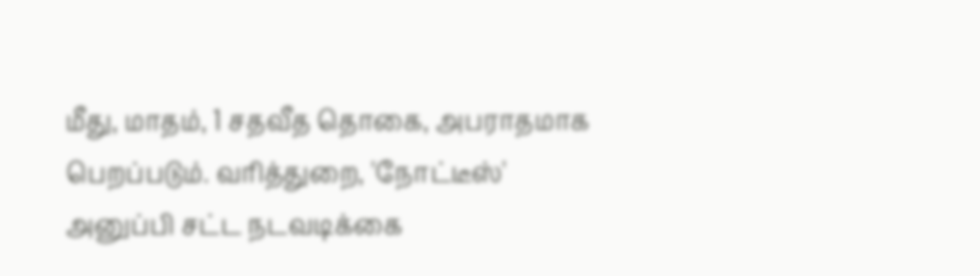மீது, மாதம், 1 சதவீத தொகை, அபராதமாக பெறப்படும். வரித்துறை, 'நோட்டீஸ்' அனுப்பி சட்ட நடவடிக்கை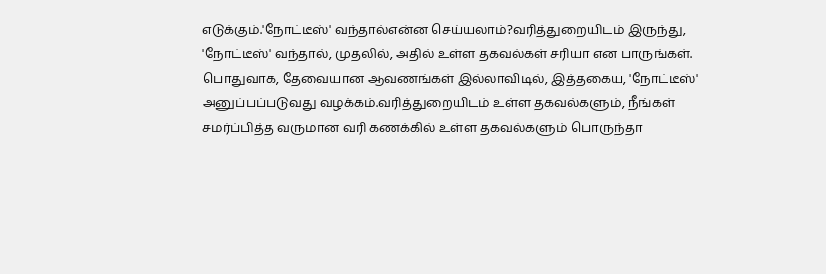எடுக்கும்.'நோட்டீஸ்' வந்தால்என்ன செய்யலாம்?வரித்துறையிடம் இருந்து, 'நோட்டீஸ்' வந்தால், முதலில், அதில் உள்ள தகவல்கள் சரியா என பாருங்கள். பொதுவாக, தேவையான ஆவணங்கள் இல்லாவிடில், இத்தகைய, 'நோட்டீஸ்' அனுப்பப்படுவது வழக்கம்.வரித்துறையிடம் உள்ள தகவல்களும், நீங்கள் சமர்ப்பித்த வருமான வரி கணக்கில் உள்ள தகவல்களும் பொருந்தா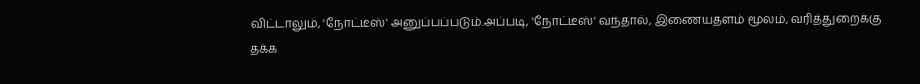விட்டாலும், 'நோட்டீஸ்' அனுப்பப்படும்.அப்படி, 'நோட்டீஸ்' வந்தால், இணையதளம் மூலம், வரித்துறைக்கு தக்க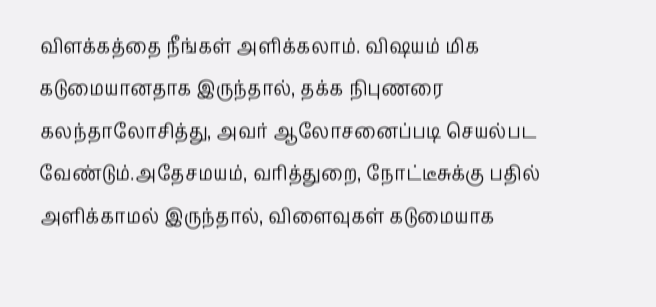விளக்கத்தை நீங்கள் அளிக்கலாம். விஷயம் மிக கடுமையானதாக இருந்தால், தக்க நிபுணரை கலந்தாலோசித்து, அவர் ஆலோசனைப்படி செயல்பட வேண்டும்.அதேசமயம், வரித்துறை, நோட்டீசுக்கு பதில் அளிக்காமல் இருந்தால், விளைவுகள் கடுமையாக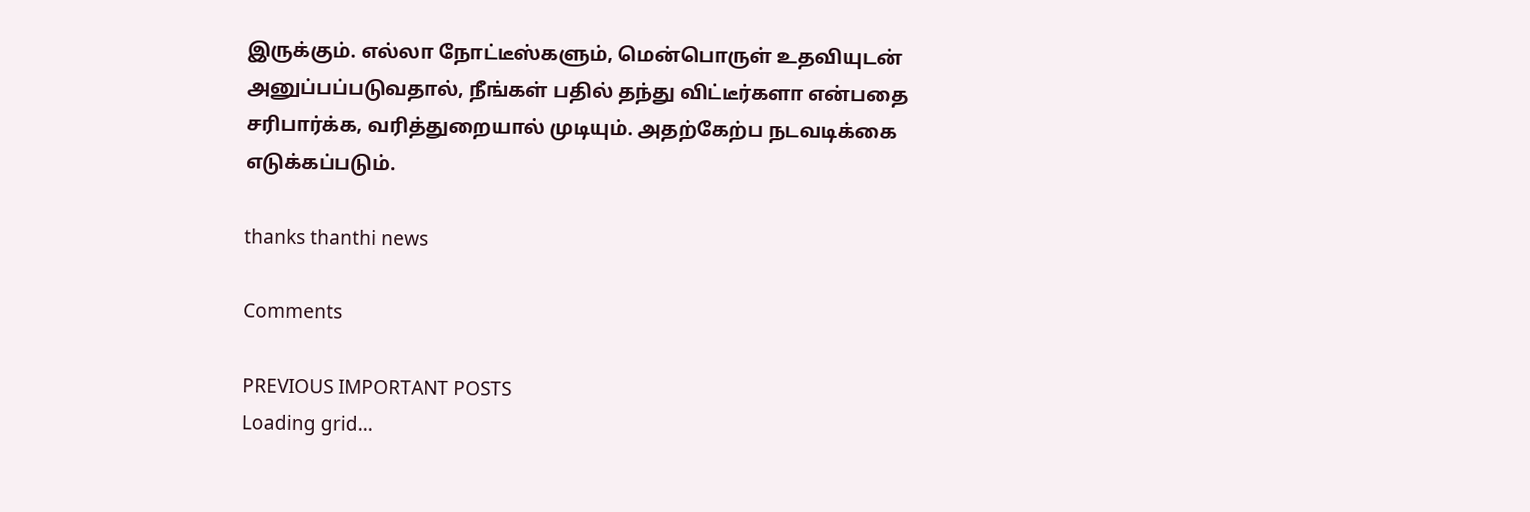இருக்கும். எல்லா நோட்டீஸ்களும், மென்பொருள் உதவியுடன் அனுப்பப்படுவதால், நீங்கள் பதில் தந்து விட்டீர்களா என்பதை சரிபார்க்க, வரித்துறையால் முடியும். அதற்கேற்ப நடவடிக்கை எடுக்கப்படும்.

thanks thanthi news

Comments

PREVIOUS IMPORTANT POSTS
Loading grid...